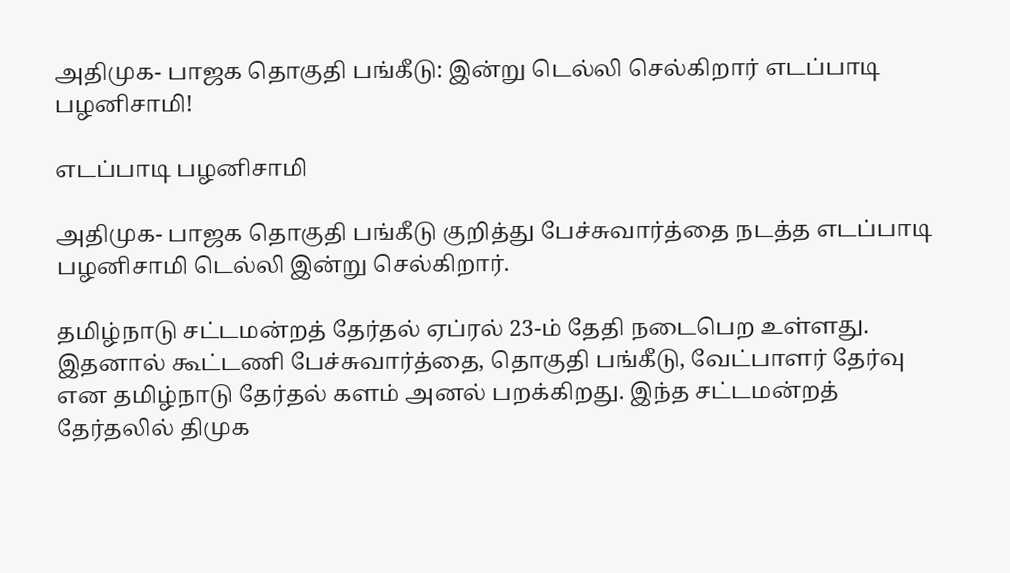அதிமுக- பாஜக தொகுதி பங்கீடு: இன்று டெல்லி செல்கிறார் எடப்பாடி பழனிசாமி!

எடப்பாடி பழனிசாமி

அதிமுக- பாஜக தொகுதி பங்கீடு குறித்து பேச்சுவார்த்தை நடத்த எடப்பாடி பழனிசாமி டெல்லி இன்று செல்கிறார்.

தமிழ்நாடு சட்டமன்றத் தேர்தல் ஏப்ரல் 23-ம் தேதி நடைபெற உள்ளது. இதனால் கூட்டணி பேச்சுவார்த்தை, தொகுதி பங்கீடு, வேட்பாளர் தேர்வு என தமிழ்நாடு தேர்தல் களம் அனல் பறக்கிறது. இந்த சட்டமன்றத் தேர்தலில் திமுக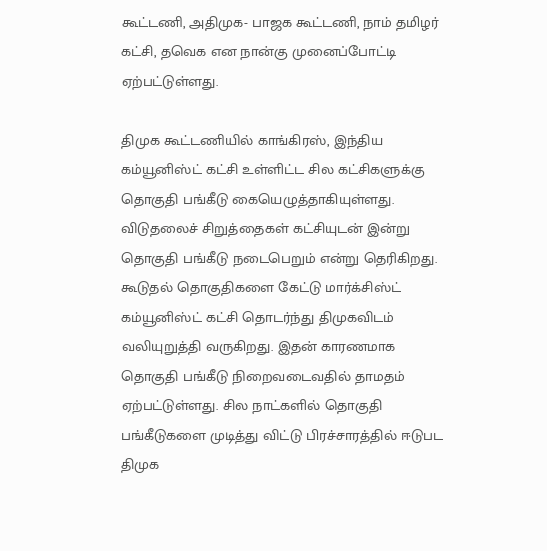கூட்டணி, அதிமுக- பாஜக கூட்டணி, நாம் தமிழர் கட்சி, தவெக என நான்கு முனைப்போட்டி ஏற்பட்டுள்ளது.

திமுக கூட்டணியில் காங்கிரஸ், இந்திய கம்யூனிஸ்ட் கட்சி உள்ளிட்ட சில கட்சிகளுக்கு தொகுதி பங்கீடு கையெழுத்தாகியுள்ளது. விடுதலைச் சிறுத்தைகள் கட்சியுடன் இன்று தொகுதி பங்கீடு நடைபெறும் என்று தெரிகிறது. கூடுதல் தொகுதிகளை கேட்டு மார்க்சிஸ்ட் கம்யூனிஸ்ட் கட்சி தொடர்ந்து திமுகவிடம் வலியுறுத்தி வருகிறது. இதன் காரணமாக தொகுதி பங்கீடு நிறைவடைவதில் தாமதம் ஏற்பட்டுள்ளது. சில நாட்களில் தொகுதி பங்கீடுகளை முடித்து விட்டு பிரச்சாரத்தில் ஈடுபட திமுக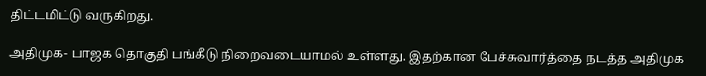திட்டமிட்டு வருகிறது.

அதிமுக- பாஜக தொகுதி பங்கீடு நிறைவடையாமல் உள்ளது. இதற்கான பேச்சுவார்த்தை நடத்த அதிமுக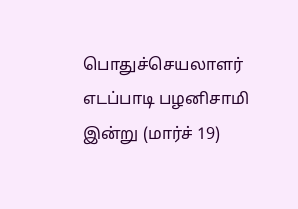பொதுச்செயலாளர் எடப்பாடி பழனிசாமி இன்று (மார்ச் 19)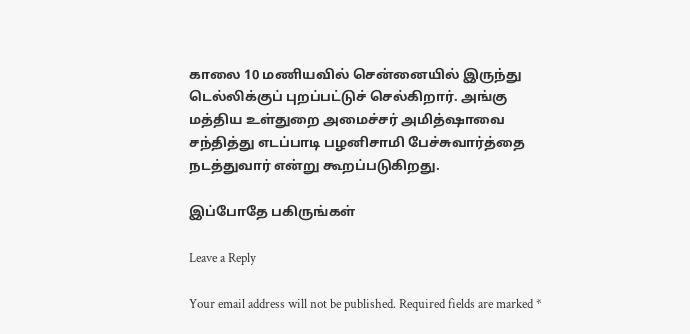காலை 10 மணியவில் சென்னையில் இருந்து டெல்லிக்குப் புறப்பட்டுச் செல்கிறார். அங்கு மத்திய உள்துறை அமைச்சர் அமித்ஷாவை சந்தித்து எடப்பாடி பழனிசாமி பேச்சுவார்த்தை நடத்துவார் என்று கூறப்படுகிறது.

இப்போதே பகிருங்கள்

Leave a Reply

Your email address will not be published. Required fields are marked *